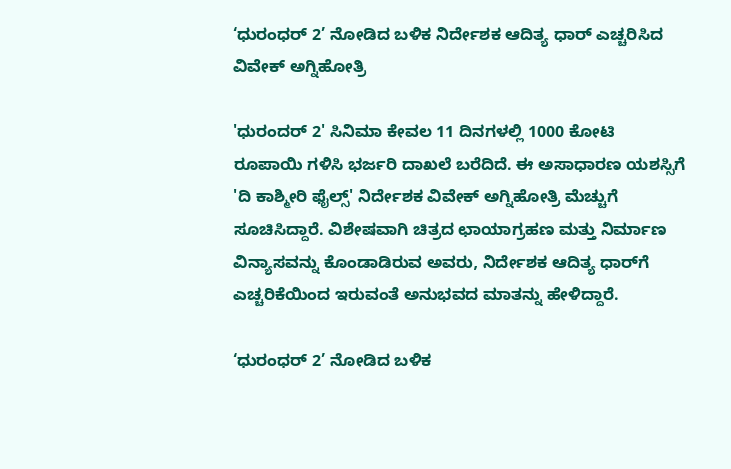‘ಧುರಂಧರ್ 2’ ನೋಡಿದ ಬಳಿಕ ನಿರ್ದೇಶಕ ಆದಿತ್ಯ ಧಾರ್ ಎಚ್ಚರಿಸಿದ ವಿವೇಕ್ ಅಗ್ನಿಹೋತ್ರಿ

'ಧುರಂದರ್ 2' ಸಿನಿಮಾ ಕೇವಲ 11 ದಿನಗಳಲ್ಲಿ 1000 ಕೋಟಿ ರೂಪಾಯಿ ಗಳಿಸಿ ಭರ್ಜರಿ ದಾಖಲೆ ಬರೆದಿದೆ. ಈ ಅಸಾಧಾರಣ ಯಶಸ್ಸಿಗೆ 'ದಿ ಕಾಶ್ಮೀರಿ ಫೈಲ್ಸ್' ನಿರ್ದೇಶಕ ವಿವೇಕ್ ಅಗ್ನಿಹೋತ್ರಿ ಮೆಚ್ಚುಗೆ ಸೂಚಿಸಿದ್ದಾರೆ. ವಿಶೇಷವಾಗಿ ಚಿತ್ರದ ಛಾಯಾಗ್ರಹಣ ಮತ್ತು ನಿರ್ಮಾಣ ವಿನ್ಯಾಸವನ್ನು ಕೊಂಡಾಡಿರುವ ಅವರು, ನಿರ್ದೇಶಕ ಆದಿತ್ಯ ಧಾರ್‌ಗೆ ಎಚ್ಚರಿಕೆಯಿಂದ ಇರುವಂತೆ ಅನುಭವದ ಮಾತನ್ನು ಹೇಳಿದ್ದಾರೆ.

‘ಧುರಂಧರ್ 2’ ನೋಡಿದ ಬಳಿಕ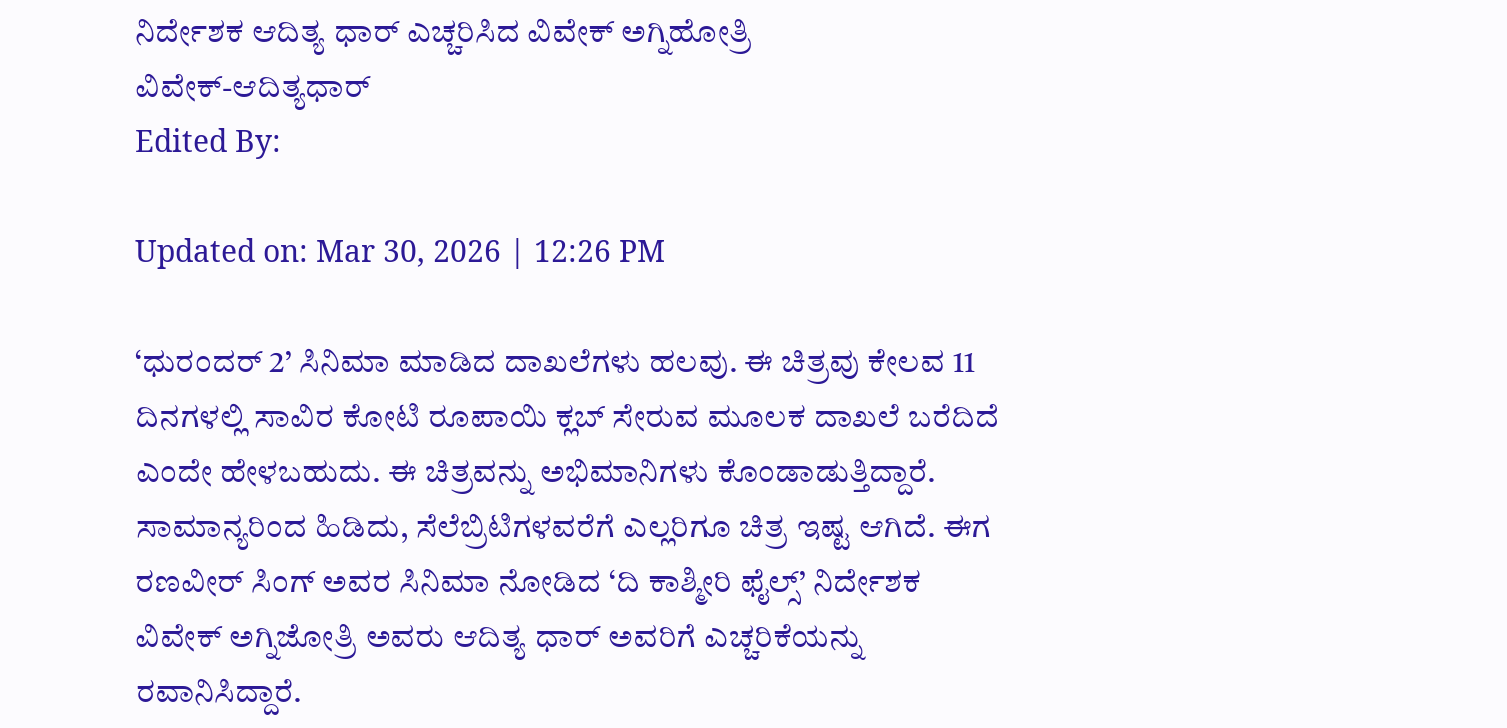ನಿರ್ದೇಶಕ ಆದಿತ್ಯ ಧಾರ್ ಎಚ್ಚರಿಸಿದ ವಿವೇಕ್ ಅಗ್ನಿಹೋತ್ರಿ
ವಿವೇಕ್-ಆದಿತ್ಯಧಾರ್
Edited By:

Updated on: Mar 30, 2026 | 12:26 PM

‘ಧುರಂದರ್ 2’ ಸಿನಿಮಾ ಮಾಡಿದ ದಾಖಲೆಗಳು ಹಲವು. ಈ ಚಿತ್ರವು ಕೇಲವ 11 ದಿನಗಳಲ್ಲಿ ಸಾವಿರ ಕೋಟಿ ರೂಪಾಯಿ ಕ್ಲಬ್ ಸೇರುವ ಮೂಲಕ ದಾಖಲೆ ಬರೆದಿದೆ ಎಂದೇ ಹೇಳಬಹುದು. ಈ ಚಿತ್ರವನ್ನು ಅಭಿಮಾನಿಗಳು ಕೊಂಡಾಡುತ್ತಿದ್ದಾರೆ. ಸಾಮಾನ್ಯರಿಂದ ಹಿಡಿದು, ಸೆಲೆಬ್ರಿಟಿಗಳವರೆಗೆ ಎಲ್ಲರಿಗೂ ಚಿತ್ರ ಇಷ್ಟ ಆಗಿದೆ. ಈಗ ರಣವೀರ್ ಸಿಂಗ್ ಅವರ ಸಿನಿಮಾ ನೋಡಿದ ‘ದಿ ಕಾಶ್ಮೀರಿ ಫೈಲ್ಸ್’ ನಿರ್ದೇಶಕ ವಿವೇಕ್ ಅಗ್ನಿಜೋತ್ರಿ ಅವರು ಆದಿತ್ಯ ಧಾರ್ ಅವರಿಗೆ ಎಚ್ಚರಿಕೆಯನ್ನು ರವಾನಿಸಿದ್ದಾರೆ.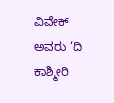ವಿವೇಕ್ ಅವರು ‘ದಿ ಕಾಶ್ಮೀರಿ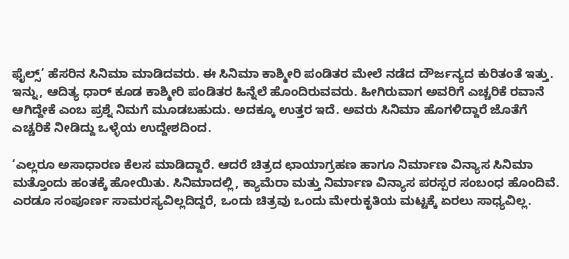ಫೈಲ್ಸ್’ ಹೆಸರಿನ ಸಿನಿಮಾ ಮಾಡಿದವರು. ಈ ಸಿನಿಮಾ ಕಾಶ್ಮೀರಿ ಪಂಡಿತರ ಮೇಲೆ ನಡೆದ ದೌರ್ಜನ್ಯದ ಕುರಿತಂತೆ ಇತ್ತು. ಇನ್ನು, ಆದಿತ್ಯ ಧಾರ್ ಕೂಡ ಕಾಶ್ಮೀರಿ ಪಂಡಿತರ ಹಿನ್ನೆಲೆ ಹೊಂದಿರುವವರು. ಹೀಗಿರುವಾಗ ಅವರಿಗೆ ಎಚ್ಚರಿಕೆ ರವಾನೆ ಆಗಿದ್ದೇಕೆ ಎಂಬ ಪ್ರಶ್ನೆ ನಿಮಗೆ ಮೂಡಬಹುದು. ಅದಕ್ಕೂ ಉತ್ತರ ಇದೆ. ಅವರು ಸಿನಿಮಾ ಹೊಗಳಿದ್ದಾರೆ ಜೊತೆಗೆ ಎಚ್ಚರಿಕೆ ನೀಡಿದ್ದು ಒಳ್ಳೆಯ ಉದ್ದೇಶದಿಂದ.

‘ಎಲ್ಲರೂ ಅಸಾಧಾರಣ ಕೆಲಸ ಮಾಡಿದ್ದಾರೆ. ಆದರೆ ಚಿತ್ರದ ಛಾಯಾಗ್ರಹಣ ಹಾಗೂ ನಿರ್ಮಾಣ ವಿನ್ಯಾಸ ಸಿನಿಮಾ ಮತ್ತೊಂದು ಹಂತಕ್ಕೆ ಹೋಯಿತು. ಸಿನಿಮಾದಲ್ಲಿ, ಕ್ಯಾಮೆರಾ ಮತ್ತು ನಿರ್ಮಾಣ ವಿನ್ಯಾಸ ಪರಸ್ಪರ ಸಂಬಂಧ ಹೊಂದಿವೆ. ಎರಡೂ ಸಂಪೂರ್ಣ ಸಾಮರಸ್ಯವಿಲ್ಲದಿದ್ದರೆ, ಒಂದು ಚಿತ್ರವು ಒಂದು ಮೇರುಕೃತಿಯ ಮಟ್ಟಕ್ಕೆ ಏರಲು ಸಾಧ್ಯವಿಲ್ಲ.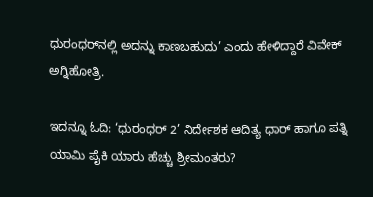ಧುರಂಧರ್‌ನಲ್ಲಿ ಅದನ್ನು ಕಾಣಬಹುದು’ ಎಂದು ಹೇಳಿದ್ದಾರೆ ವಿವೇಕ್ ಅಗ್ನಿಹೋತ್ರಿ.

ಇದನ್ನೂ ಓದಿ: ‘ಧುರಂಧರ್ 2’ ನಿರ್ದೇಶಕ ಆದಿತ್ಯ ಧಾರ್ ಹಾಗೂ ಪತ್ನಿ ಯಾಮಿ ಪೈಕಿ ಯಾರು ಹೆಚ್ಚು ಶ್ರೀಮಂತರು?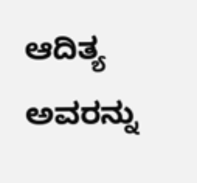ಆದಿತ್ಯ ಅವರನ್ನು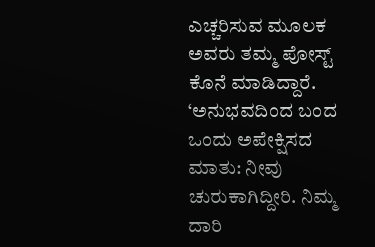ಎಚ್ಚರಿಸುವ ಮೂಲಕ ಅವರು ತಮ್ಮ ಪೋಸ್ಟ್ ಕೊನೆ ಮಾಡಿದ್ದಾರೆ. ‘ಅನುಭವದಿಂದ ಬಂದ ಒಂದು ಅಪೇಕ್ಷಿಸದ ಮಾತು: ನೀವು ಚುರುಕಾಗಿದ್ದೀರಿ. ನಿಮ್ಮ ದಾರಿ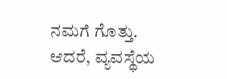ನಮಗೆ ಗೊತ್ತು. ಆದರೆ, ವ್ಯವಸ್ಥೆಯ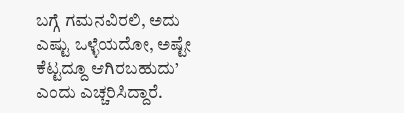ಬಗ್ಗೆ ಗಮನವಿರಲಿ, ಅದು ಎಷ್ಟು ಒಳ್ಳೆಯದೋ, ಅಷ್ಟೇ ಕೆಟ್ಟದ್ದೂ ಆಗಿರಬಹುದು’ ಎಂದು ಎಚ್ಚರಿಸಿದ್ದಾರೆ.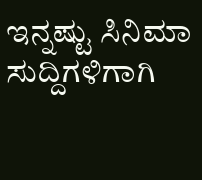ಇನ್ನಷ್ಟು ಸಿನಿಮಾ ಸುದ್ದಿಗಳಿಗಾಗಿ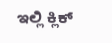ಇಲ್ಲಿ ಕ್ಲಿಕ್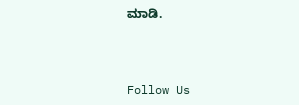ಮಾಡಿ.



Follow Us